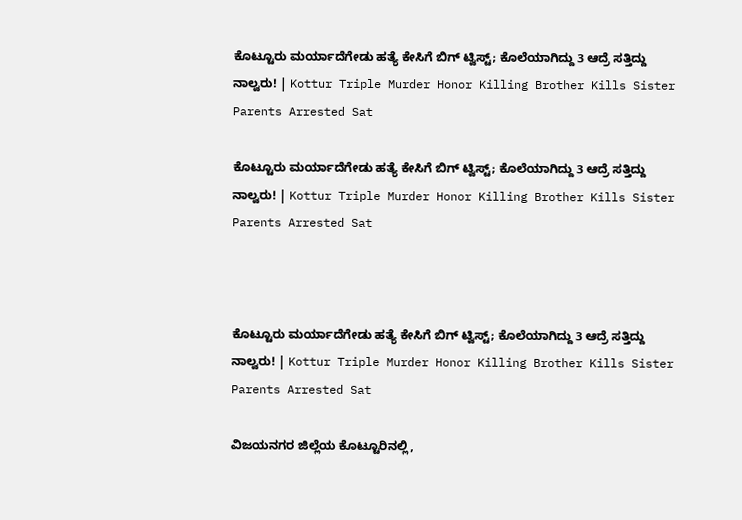ಕೊಟ್ಟೂರು ಮರ್ಯಾದೆಗೇಡು ಹತ್ಯೆ ಕೇಸಿಗೆ ಬಿಗ್ ಟ್ವಿಸ್ಟ್; ಕೊಲೆಯಾಗಿದ್ದು 3 ಆದ್ರೆ ಸತ್ತಿದ್ದು ನಾಲ್ವರು! | Kottur Triple Murder Honor Killing Brother Kills Sister Parents Arrested Sat

ಕೊಟ್ಟೂರು ಮರ್ಯಾದೆಗೇಡು ಹತ್ಯೆ ಕೇಸಿಗೆ ಬಿಗ್ ಟ್ವಿಸ್ಟ್; ಕೊಲೆಯಾಗಿದ್ದು 3 ಆದ್ರೆ ಸತ್ತಿದ್ದು ನಾಲ್ವರು! | Kottur Triple Murder Honor Killing Brother Kills Sister Parents Arrested Sat



ಕೊಟ್ಟೂರು ಮರ್ಯಾದೆಗೇಡು ಹತ್ಯೆ ಕೇಸಿಗೆ ಬಿಗ್ ಟ್ವಿಸ್ಟ್; ಕೊಲೆಯಾಗಿದ್ದು 3 ಆದ್ರೆ ಸತ್ತಿದ್ದು ನಾಲ್ವರು! | Kottur Triple Murder Honor Killing Brother Kills Sister Parents Arrested Sat

ವಿಜಯನಗರ ಜಿಲ್ಲೆಯ ಕೊಟ್ಟೂರಿನಲ್ಲಿ,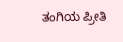ತಂಗಿಯ ಪ್ರೀತಿ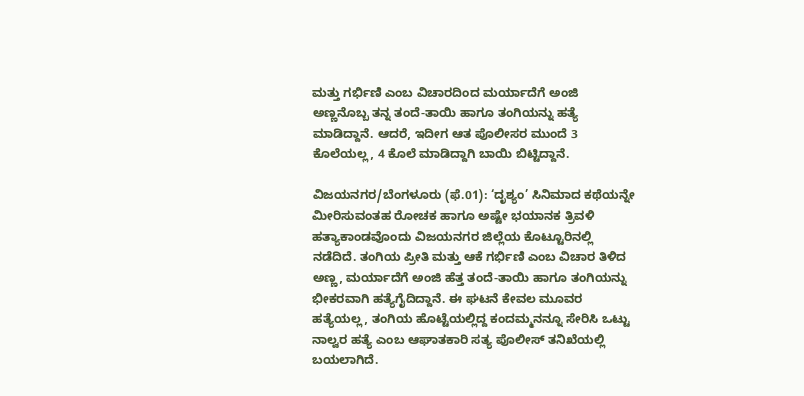ಮತ್ತು ಗರ್ಭಿಣಿ ಎಂಬ ವಿಚಾರದಿಂದ ಮರ್ಯಾದೆಗೆ ಅಂಜಿ ಅಣ್ಣನೊಬ್ಬ ತನ್ನ ತಂದೆ-ತಾಯಿ ಹಾಗೂ ತಂಗಿಯನ್ನು ಹತ್ಯೆ ಮಾಡಿದ್ದಾನೆ. ಆದರೆ, ಇದೀಗ ಆತ ಪೊಲೀಸರ ಮುಂದೆ 3 ಕೊಲೆಯಲ್ಲ, 4 ಕೊಲೆ ಮಾಡಿದ್ದಾಗಿ ಬಾಯಿ ಬಿಟ್ಟಿದ್ದಾನೆ.

ವಿಜಯನಗರ/ಬೆಂಗಳೂರು (ಫೆ.01): ‘ದೃಶ್ಯಂ’ ಸಿನಿಮಾದ ಕಥೆಯನ್ನೇ ಮೀರಿಸುವಂತಹ ರೋಚಕ ಹಾಗೂ ಅಷ್ಟೇ ಭಯಾನಕ ತ್ರಿವಳಿ ಹತ್ಯಾಕಾಂಡವೊಂದು ವಿಜಯನಗರ ಜಿಲ್ಲೆಯ ಕೊಟ್ಟೂರಿನಲ್ಲಿ ನಡೆದಿದೆ. ತಂಗಿಯ ಪ್ರೀತಿ ಮತ್ತು ಆಕೆ ಗರ್ಭಿಣಿ ಎಂಬ ವಿಚಾರ ತಿಳಿದ ಅಣ್ಣ, ಮರ್ಯಾದೆಗೆ ಅಂಜಿ ಹೆತ್ತ ತಂದೆ-ತಾಯಿ ಹಾಗೂ ತಂಗಿಯನ್ನು ಭೀಕರವಾಗಿ ಹತ್ಯೆಗೈದಿದ್ದಾನೆ. ಈ ಘಟನೆ ಕೇವಲ ಮೂವರ ಹತ್ಯೆಯಲ್ಲ, ತಂಗಿಯ ಹೊಟ್ಟೆಯಲ್ಲಿದ್ದ ಕಂದಮ್ಮನನ್ನೂ ಸೇರಿಸಿ ಒಟ್ಟು ನಾಲ್ವರ ಹತ್ಯೆ ಎಂಬ ಆಘಾತಕಾರಿ ಸತ್ಯ ಪೊಲೀಸ್ ತನಿಖೆಯಲ್ಲಿ ಬಯಲಾಗಿದೆ.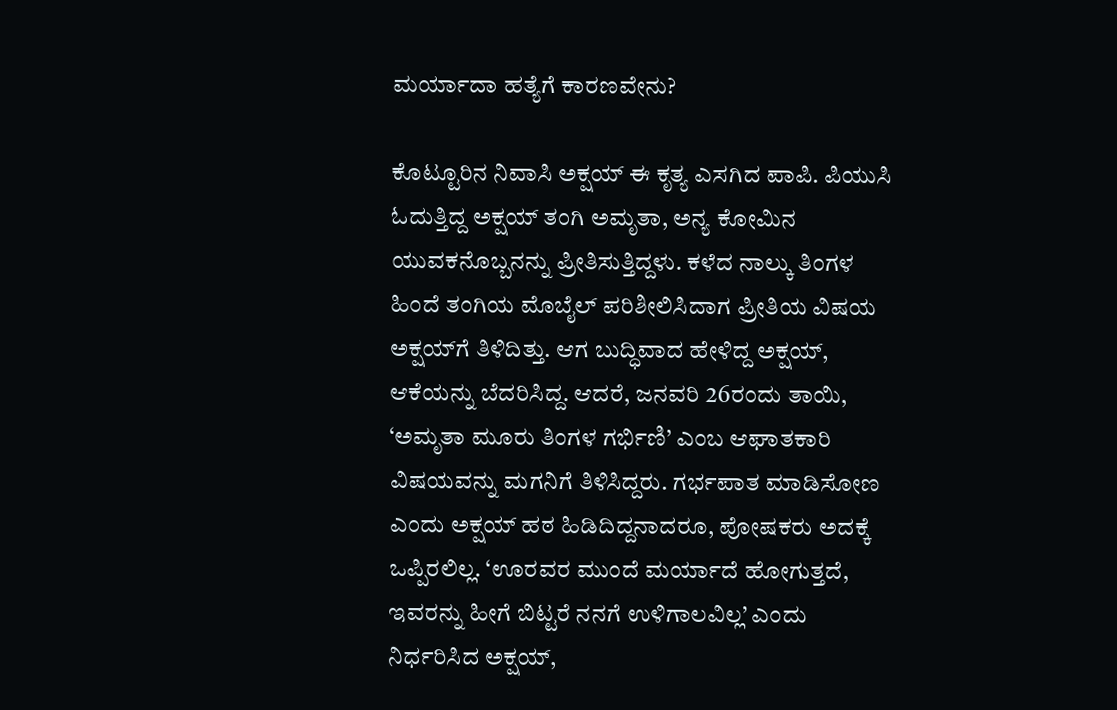ಮರ್ಯಾದಾ ಹತ್ಯೆಗೆ ಕಾರಣವೇನು?

ಕೊಟ್ಟೂರಿನ ನಿವಾಸಿ ಅಕ್ಷಯ್ ಈ ಕೃತ್ಯ ಎಸಗಿದ ಪಾಪಿ. ಪಿಯುಸಿ ಓದುತ್ತಿದ್ದ ಅಕ್ಷಯ್ ತಂಗಿ ಅಮೃತಾ, ಅನ್ಯ ಕೋಮಿನ ಯುವಕನೊಬ್ಬನನ್ನು ಪ್ರೀತಿಸುತ್ತಿದ್ದಳು. ಕಳೆದ ನಾಲ್ಕು ತಿಂಗಳ ಹಿಂದೆ ತಂಗಿಯ ಮೊಬೈಲ್ ಪರಿಶೀಲಿಸಿದಾಗ ಪ್ರೀತಿಯ ವಿಷಯ ಅಕ್ಷಯ್‌ಗೆ ತಿಳಿದಿತ್ತು. ಆಗ ಬುದ್ಧಿವಾದ ಹೇಳಿದ್ದ ಅಕ್ಷಯ್, ಆಕೆಯನ್ನು ಬೆದರಿಸಿದ್ದ. ಆದರೆ, ಜನವರಿ 26ರಂದು ತಾಯಿ, ‘ಅಮೃತಾ ಮೂರು ತಿಂಗಳ ಗರ್ಭಿಣಿ’ ಎಂಬ ಆಘಾತಕಾರಿ ವಿಷಯವನ್ನು ಮಗನಿಗೆ ತಿಳಿಸಿದ್ದರು. ಗರ್ಭಪಾತ ಮಾಡಿಸೋಣ ಎಂದು ಅಕ್ಷಯ್ ಹಠ ಹಿಡಿದಿದ್ದನಾದರೂ, ಪೋಷಕರು ಅದಕ್ಕೆ ಒಪ್ಪಿರಲಿಲ್ಲ. ‘ಊರವರ ಮುಂದೆ ಮರ್ಯಾದೆ ಹೋಗುತ್ತದೆ, ಇವರನ್ನು ಹೀಗೆ ಬಿಟ್ಟರೆ ನನಗೆ ಉಳಿಗಾಲವಿಲ್ಲ’ ಎಂದು ನಿರ್ಧರಿಸಿದ ಅಕ್ಷಯ್,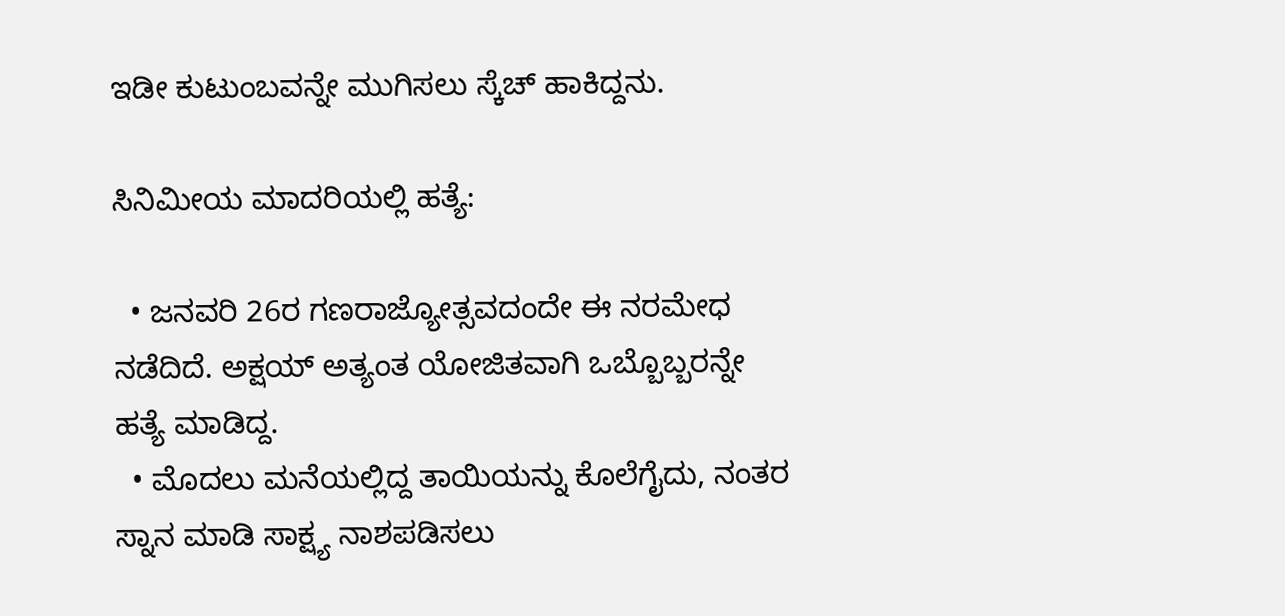ಇಡೀ ಕುಟುಂಬವನ್ನೇ ಮುಗಿಸಲು ಸ್ಕೆಚ್ ಹಾಕಿದ್ದನು.

ಸಿನಿಮೀಯ ಮಾದರಿಯಲ್ಲಿ ಹತ್ಯೆ:

  • ಜನವರಿ 26ರ ಗಣರಾಜ್ಯೋತ್ಸವದಂದೇ ಈ ನರಮೇಧ ನಡೆದಿದೆ. ಅಕ್ಷಯ್ ಅತ್ಯಂತ ಯೋಜಿತವಾಗಿ ಒಬ್ಬೊಬ್ಬರನ್ನೇ ಹತ್ಯೆ ಮಾಡಿದ್ದ.
  • ಮೊದಲು ಮನೆಯಲ್ಲಿದ್ದ ತಾಯಿಯನ್ನು ಕೊಲೆಗೈದು, ನಂತರ ಸ್ನಾನ ಮಾಡಿ ಸಾಕ್ಷ್ಯ ನಾಶಪಡಿಸಲು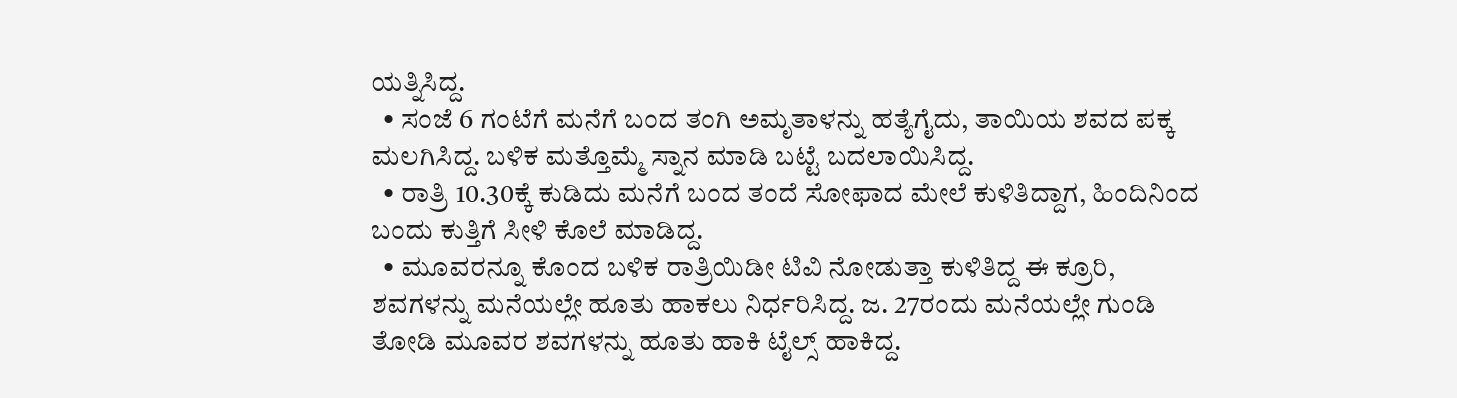ಯತ್ನಿಸಿದ್ದ.
  • ಸಂಜೆ 6 ಗಂಟೆಗೆ ಮನೆಗೆ ಬಂದ ತಂಗಿ ಅಮೃತಾಳನ್ನು ಹತ್ಯೆಗೈದು, ತಾಯಿಯ ಶವದ ಪಕ್ಕ ಮಲಗಿಸಿದ್ದ. ಬಳಿಕ ಮತ್ತೊಮ್ಮೆ ಸ್ನಾನ ಮಾಡಿ ಬಟ್ಟೆ ಬದಲಾಯಿಸಿದ್ದ.
  • ರಾತ್ರಿ 10.30ಕ್ಕೆ ಕುಡಿದು ಮನೆಗೆ ಬಂದ ತಂದೆ ಸೋಫಾದ ಮೇಲೆ ಕುಳಿತಿದ್ದಾಗ, ಹಿಂದಿನಿಂದ ಬಂದು ಕುತ್ತಿಗೆ ಸೀಳಿ ಕೊಲೆ ಮಾಡಿದ್ದ.
  • ಮೂವರನ್ನೂ ಕೊಂದ ಬಳಿಕ ರಾತ್ರಿಯಿಡೀ ಟಿವಿ ನೋಡುತ್ತಾ ಕುಳಿತಿದ್ದ ಈ ಕ್ರೂರಿ, ಶವಗಳನ್ನು ಮನೆಯಲ್ಲೇ ಹೂತು ಹಾಕಲು ನಿರ್ಧರಿಸಿದ್ದ. ಜ. 27ರಂದು ಮನೆಯಲ್ಲೇ ಗುಂಡಿ ತೋಡಿ ಮೂವರ ಶವಗಳನ್ನು ಹೂತು ಹಾಕಿ ಟೈಲ್ಸ್ ಹಾಕಿದ್ದ.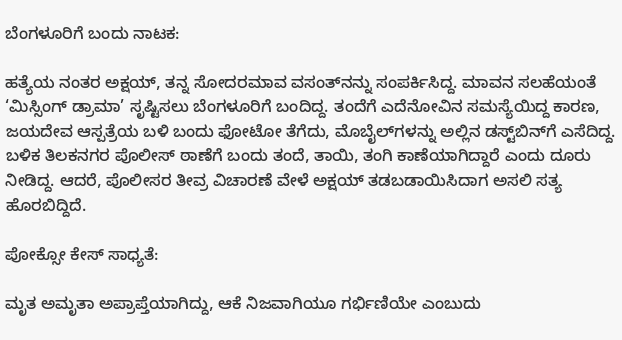ಬೆಂಗಳೂರಿಗೆ ಬಂದು ನಾಟಕ:

ಹತ್ಯೆಯ ನಂತರ ಅಕ್ಷಯ್, ತನ್ನ ಸೋದರಮಾವ ವಸಂತ್‌ನನ್ನು ಸಂಪರ್ಕಿಸಿದ್ದ. ಮಾವನ ಸಲಹೆಯಂತೆ ‘ಮಿಸ್ಸಿಂಗ್ ಡ್ರಾಮಾ’ ಸೃಷ್ಟಿಸಲು ಬೆಂಗಳೂರಿಗೆ ಬಂದಿದ್ದ. ತಂದೆಗೆ ಎದೆನೋವಿನ ಸಮಸ್ಯೆಯಿದ್ದ ಕಾರಣ, ಜಯದೇವ ಆಸ್ಪತ್ರೆಯ ಬಳಿ ಬಂದು ಫೋಟೋ ತೆಗೆದು, ಮೊಬೈಲ್‌ಗಳನ್ನು ಅಲ್ಲಿನ ಡಸ್ಟ್‌ಬಿನ್‌ಗೆ ಎಸೆದಿದ್ದ. ಬಳಿಕ ತಿಲಕನಗರ ಪೊಲೀಸ್ ಠಾಣೆಗೆ ಬಂದು ತಂದೆ, ತಾಯಿ, ತಂಗಿ ಕಾಣೆಯಾಗಿದ್ದಾರೆ ಎಂದು ದೂರು ನೀಡಿದ್ದ. ಆದರೆ, ಪೊಲೀಸರ ತೀವ್ರ ವಿಚಾರಣೆ ವೇಳೆ ಅಕ್ಷಯ್ ತಡಬಡಾಯಿಸಿದಾಗ ಅಸಲಿ ಸತ್ಯ ಹೊರಬಿದ್ದಿದೆ.

ಪೋಕ್ಸೋ ಕೇಸ್ ಸಾಧ್ಯತೆ:

ಮೃತ ಅಮೃತಾ ಅಪ್ರಾಪ್ತೆಯಾಗಿದ್ದು, ಆಕೆ ನಿಜವಾಗಿಯೂ ಗರ್ಭಿಣಿಯೇ ಎಂಬುದು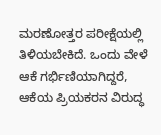ಮರಣೋತ್ತರ ಪರೀಕ್ಷೆಯಲ್ಲಿ ತಿಳಿಯಬೇಕಿದೆ. ಒಂದು ವೇಳೆ ಆಕೆ ಗರ್ಭಿಣಿಯಾಗಿದ್ದರೆ, ಆಕೆಯ ಪ್ರಿಯಕರನ ವಿರುದ್ಧ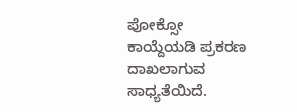ಪೋಕ್ಸೋ ಕಾಯ್ದೆಯಡಿ ಪ್ರಕರಣ ದಾಖಲಾಗುವ ಸಾಧ್ಯತೆಯಿದೆ.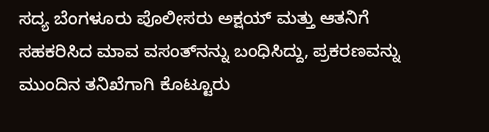ಸದ್ಯ ಬೆಂಗಳೂರು ಪೊಲೀಸರು ಅಕ್ಷಯ್ ಮತ್ತು ಆತನಿಗೆ ಸಹಕರಿಸಿದ ಮಾವ ವಸಂತ್‌ನನ್ನು ಬಂಧಿಸಿದ್ದು, ಪ್ರಕರಣವನ್ನು ಮುಂದಿನ ತನಿಖೆಗಾಗಿ ಕೊಟ್ಟೂರು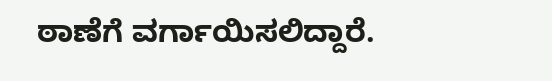ಠಾಣೆಗೆ ವರ್ಗಾಯಿಸಲಿದ್ದಾರೆ.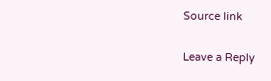Source link

Leave a Reply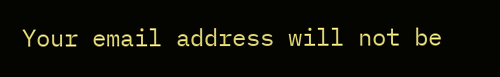Your email address will not be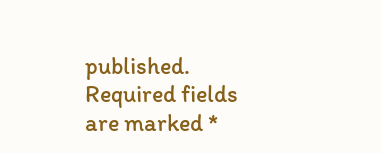published. Required fields are marked *